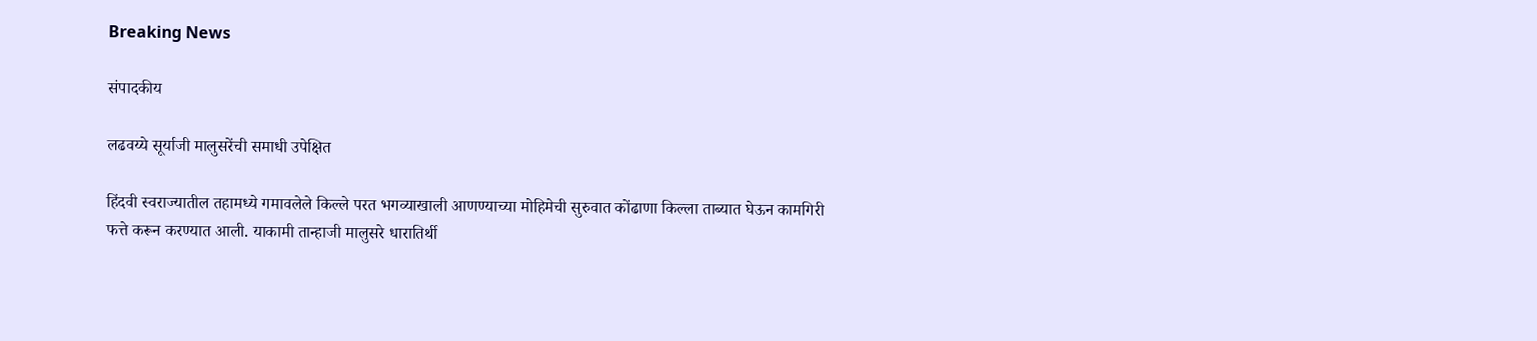Breaking News

संपादकीय

लढवय्ये सूर्याजी मालुसरेंची समाधी उपेक्षित

हिंदवी स्वराज्यातील तहामध्ये गमावलेले किल्ले परत भगव्याखाली आणण्याच्या मोहिमेची सुरुवात कोंढाणा किल्ला ताब्यात घेऊन कामगिरी फत्ते करून करण्यात आली. याकामी तान्हाजी मालुसरे धारातिर्थी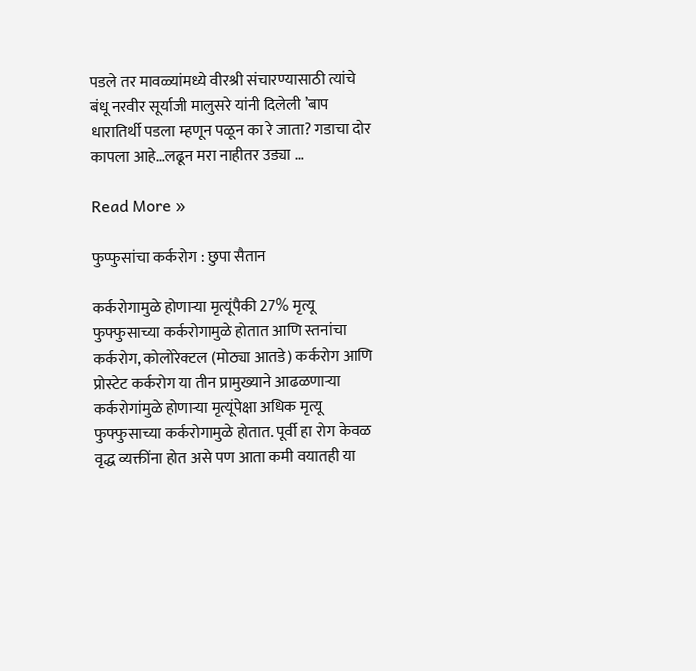पडले तर मावळ्यांमध्ये वीरश्री संचारण्यासाठी त्यांचे बंधू नरवीर सूर्याजी मालुसरे यांनी दिलेली ’बाप धारातिर्थी पडला म्हणून पळून का रे जाता? गडाचा दोर कापला आहे…लढून मरा नाहीतर उड्या …

Read More »

फुप्फुसांचा कर्करोग : छुपा सैतान

कर्करोगामुळे होणार्‍या मृत्यूंपैकी 27% मृत्यू फुफ्फुसाच्या कर्करोगामुळे होतात आणि स्तनांचा कर्करोग, कोलोरेक्टल (मोठ्या आतडे) कर्करोग आणि प्रोस्टेट कर्करोग या तीन प्रामुख्याने आढळणार्‍या कर्करोगांमुळे होणार्‍या मृत्यूंपेक्षा अधिक मृत्यू फुफ्फुसाच्या कर्करोगामुळे होतात. पूर्वी हा रोग केवळ वृद्ध व्यक्तींना होत असे पण आता कमी वयातही या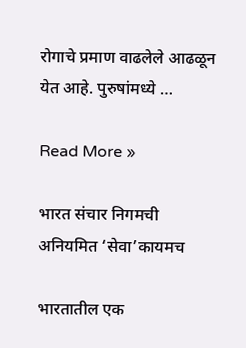रोगाचे प्रमाण वाढलेले आढळून येत आहे. पुरुषांमध्ये …

Read More »

भारत संचार निगमची अनियमित ‘सेवा’कायमच

भारतातील एक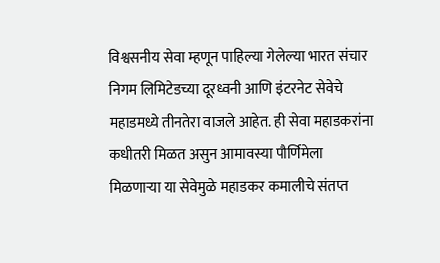विश्वसनीय सेवा म्हणून पाहिल्या गेलेल्या भारत संचार निगम लिमिटेडच्या दूरध्वनी आणि इंटरनेट सेवेचे महाडमध्ये तीनतेरा वाजले आहेत. ही सेवा महाडकरांना कधीतरी मिळत असुन आमावस्या पौर्णिमेला मिळणार्‍या या सेवेमुळे महाडकर कमालीचे संतप्त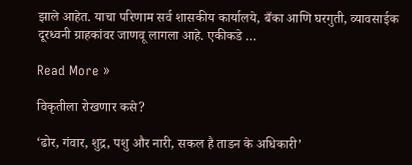झाले आहेत. याचा परिणाम सर्व शासकीय कार्यालये, बँका आणि घरगुती, व्यावसाईक दूरध्वनी ग्राहकांवर जाणवू लागला आहे. एकीकडे …

Read More »

विकृतीला रोखणार कसे?

‘ढोर, गंवार, शुद्र, पशु और नारी, सकल है ताडन के अधिकारी’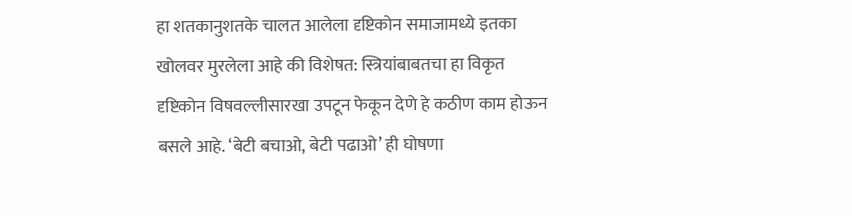हा शतकानुशतके चालत आलेला दृष्टिकोन समाजामध्ये इतका खोलवर मुरलेला आहे की विशेषत: स्त्रियांबाबतचा हा विकृत दृष्टिकोन विषवल्लीसारखा उपटून फेकून देणे हे कठीण काम होऊन बसले आहे. ‘बेटी बचाओ, बेटी पढाओ’ ही घोषणा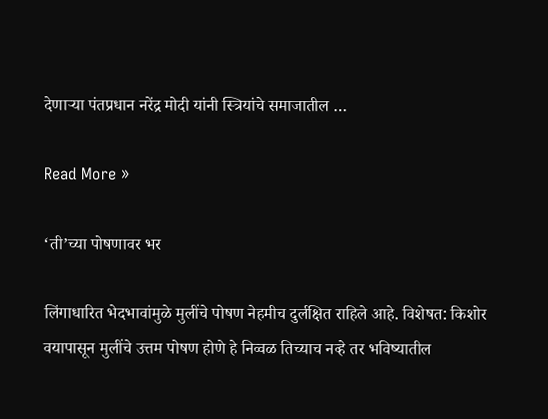देणार्‍या पंतप्रधान नरेंद्र मोदी यांनी स्त्रियांचे समाजातील …

Read More »

‘ती’च्या पोषणावर भर

लिंगाधारित भेदभावांमुळे मुलींचे पोषण नेहमीच दुर्लक्षित राहिले आहे. विशेषत: किशोर वयापासून मुलींचे उत्तम पोषण होणे हे निव्वळ तिच्याच नव्हे तर भविष्यातील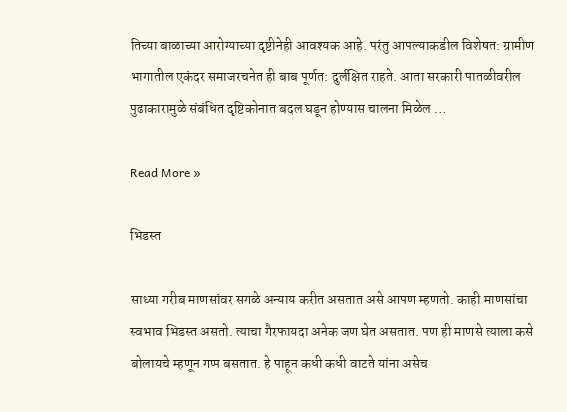तिच्या बाळाच्या आरोग्याच्या दृष्टीनेही आवश्यक आहे. परंतु आपल्याकडील विशेषत: ग्रामीण भागातील एकंदर समाजरचनेत ही बाब पूर्णत: दुर्लक्षित राहते. आता सरकारी पातळीवरील पुढाकारामुळे संबंधित दृष्टिकोनात बदल घडून होण्यास चालना मिळेल …

Read More »

भिडस्त

साध्या गरीब माणसांवर सगळे अन्याय करीत असतात असे आपण म्हणतो. काही माणसांचा स्वभाव भिडस्त असतो. त्याचा गैरफायदा अनेक जण घेत असतात. पण ही माणसे त्याला कसे बोलायचे म्हणून गप्प बसतात. हे पाहून कधी कधी वाटते यांना असेच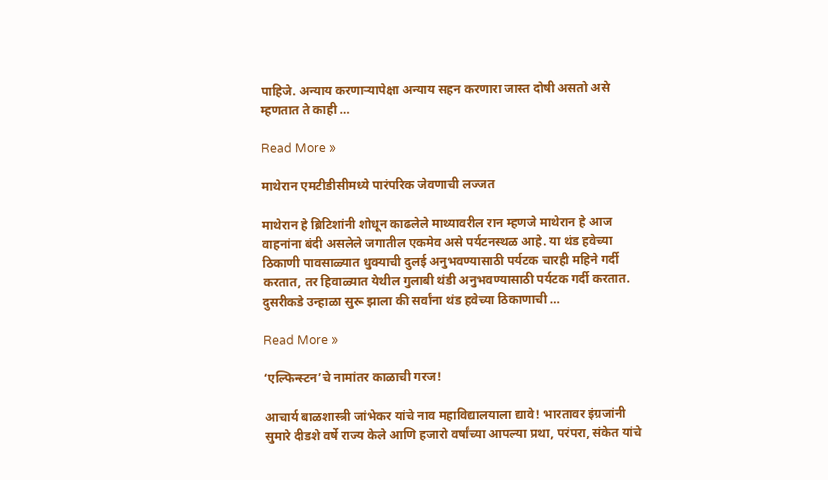पाहिजे. अन्याय करणार्‍यापेक्षा अन्याय सहन करणारा जास्त दोषी असतो असे म्हणतात ते काही …

Read More »

माथेरान एमटीडीसीमध्ये पारंपरिक जेवणाची लज्जत

माथेरान हे ब्रिटिशांनी शोधून काढलेले माथ्यावरील रान म्हणजे माथेरान हे आज वाहनांना बंदी असलेले जगातील एकमेव असे पर्यटनस्थळ आहे. या थंड हवेच्या ठिकाणी पावसाळ्यात धुक्याची दुलई अनुभवण्यासाठी पर्यटक चारही महिने गर्दी करतात, तर हिवाळ्यात येथील गुलाबी थंडी अनुभवण्यासाठी पर्यटक गर्दी करतात. दुसरीकडे उन्हाळा सुरू झाला की सर्वांना थंड हवेच्या ठिकाणाची …

Read More »

‘एल्फिन्स्टन’चे नामांतर काळाची गरज!

आचार्य बाळशास्त्री जांभेकर यांचे नाव महाविद्यालयाला द्यावे! भारतावर इंग्रजांनी सुमारे दीडशे वर्षे राज्य केले आणि हजारो वर्षांच्या आपल्या प्रथा, परंपरा, संकेत यांचे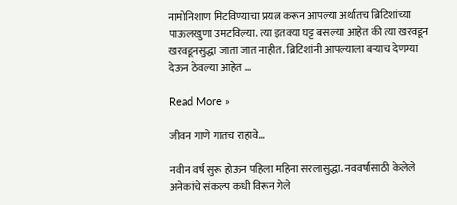नामोनिशाण मिटविण्याचा प्रयत्न करून आपल्या अर्थातच ब्रिटिशांच्या पाऊलखुणा उमटविल्या. त्या इतक्या घट्ट बसल्या आहेत की त्या खरवडून खरवडूनसुद्धा जाता जात नाहीत. ब्रिटिशांनी आपल्याला बर्‍याच देणग्या देऊन ठेवल्या आहेत …

Read More »

जीवन गाणे गातच राहावे…

नवीन वर्ष सुरू होऊन पहिला महिना सरलासुद्धा. नववर्षासाठी केलेले अनेकांचे संकल्प कधी विरून गेले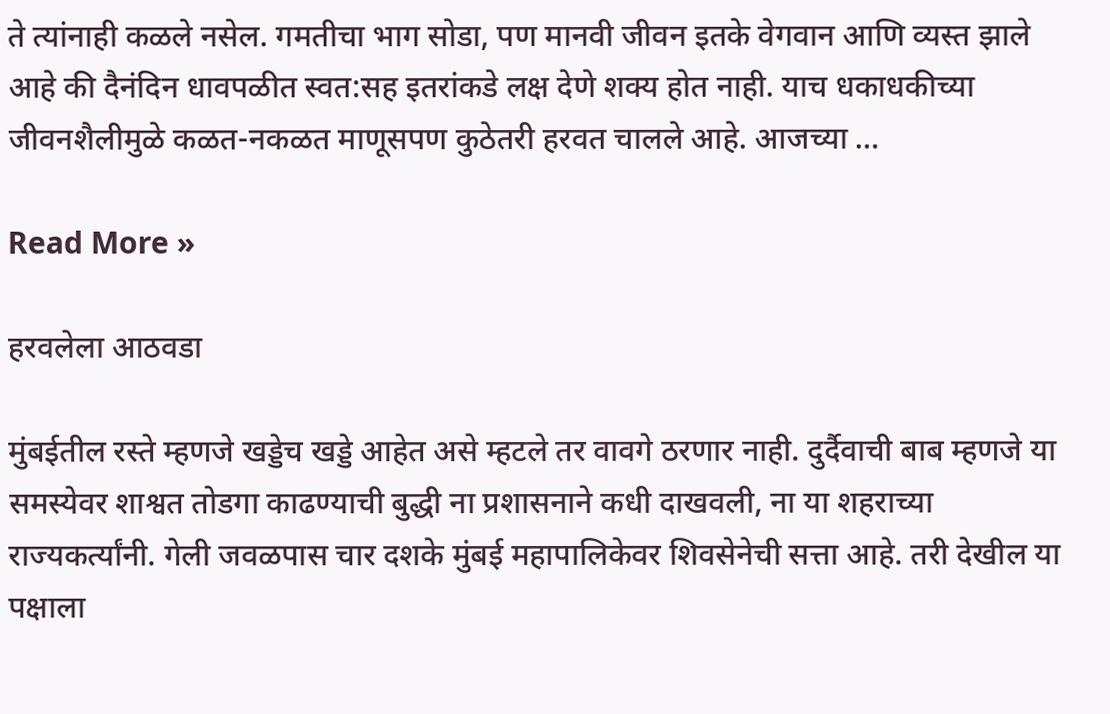ते त्यांनाही कळले नसेल. गमतीचा भाग सोडा, पण मानवी जीवन इतके वेगवान आणि व्यस्त झाले आहे की दैनंदिन धावपळीत स्वत:सह इतरांकडे लक्ष देणे शक्य होत नाही. याच धकाधकीच्या जीवनशैलीमुळे कळत-नकळत माणूसपण कुठेतरी हरवत चालले आहे. आजच्या …

Read More »

हरवलेला आठवडा

मुंबईतील रस्ते म्हणजे खड्डेच खड्डे आहेत असे म्हटले तर वावगे ठरणार नाही. दुर्दैवाची बाब म्हणजे या समस्येवर शाश्वत तोडगा काढण्याची बुद्धी ना प्रशासनाने कधी दाखवली, ना या शहराच्या राज्यकर्त्यांनी. गेली जवळपास चार दशके मुंबई महापालिकेवर शिवसेनेची सत्ता आहे. तरी देखील या पक्षाला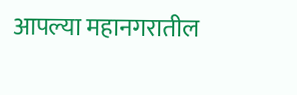आपल्या महानगरातील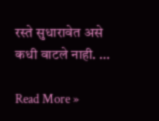रस्ते सुधारावेत असे कधी वाटले नाही. …

Read More »